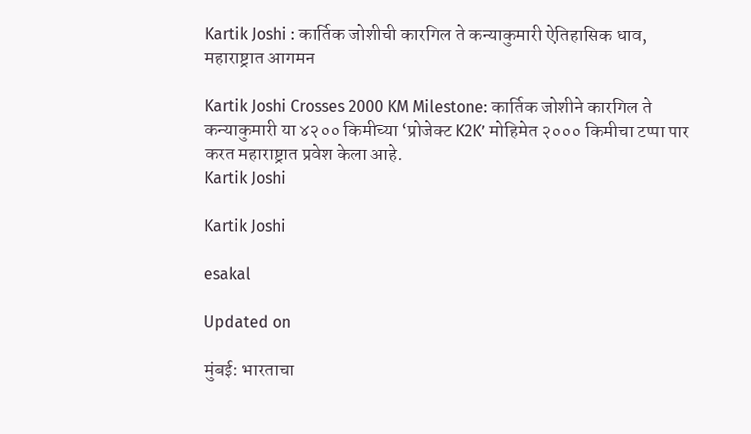Kartik Joshi : कार्तिक जोशीची कारगिल ते कन्याकुमारी ऐतिहासिक धाव, महाराष्ट्रात आगमन

Kartik Joshi Crosses 2000 KM Milestone: कार्तिक जोशीने कारगिल ते कन्याकुमारी या ४२०० किमीच्या ‘प्रोजेक्ट K2K’ मोहिमेत २००० किमीचा टप्पा पार करत महाराष्ट्रात प्रवेश केला आहे.
Kartik Joshi

Kartik Joshi

esakal

Updated on

मुंबई: भारताचा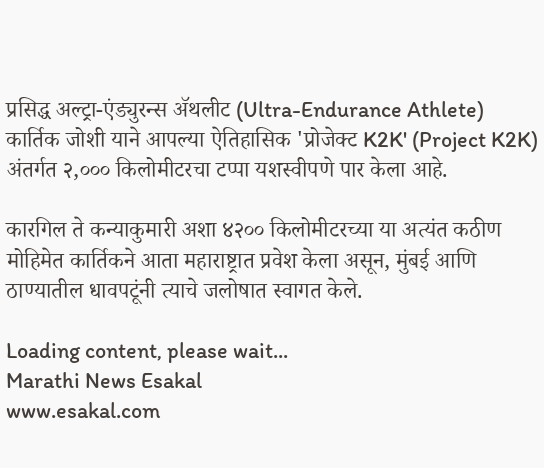प्रसिद्ध अल्ट्रा-एंड्युरन्स ॲथलीट (Ultra-Endurance Athlete) कार्तिक जोशी याने आपल्या ऐतिहासिक 'प्रोजेक्ट K2K' (Project K2K) अंतर्गत २,००० किलोमीटरचा टप्पा यशस्वीपणे पार केला आहे.

कारगिल ते कन्याकुमारी अशा ४२०० किलोमीटरच्या या अत्यंत कठीण मोहिमेत कार्तिकने आता महाराष्ट्रात प्रवेश केला असून, मुंबई आणि ठाण्यातील धावपटूंनी त्याचे जलोषात स्वागत केले.

Loading content, please wait...
Marathi News Esakal
www.esakal.com